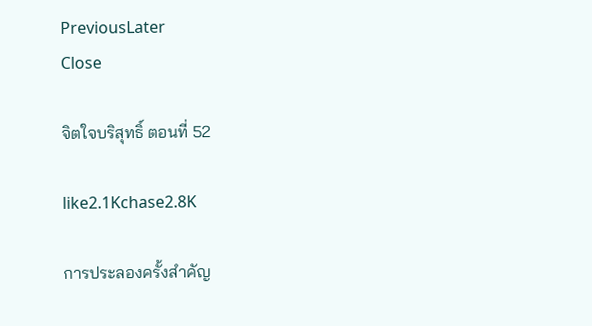PreviousLater
Close

จิตใจบริสุทธิ์ ตอนที่ 52

like2.1Kchase2.8K

การประลองครั้งสำคัญ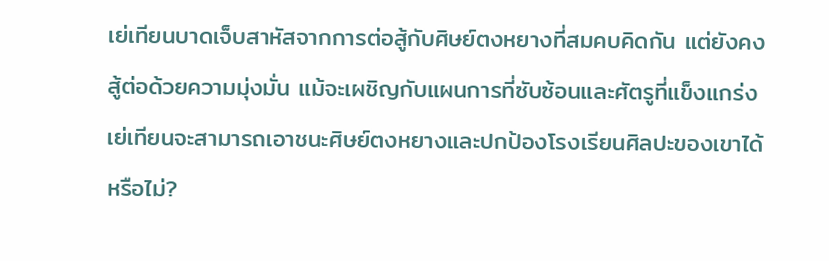เย่เทียนบาดเจ็บสาหัสจากการต่อสู้กับศิษย์ตงหยางที่สมคบคิดกัน แต่ยังคงสู้ต่อด้วยความมุ่งมั่น แม้จะเผชิญกับแผนการที่ซับซ้อนและศัตรูที่แข็งแกร่งเย่เทียนจะสามารถเอาชนะศิษย์ตงหยางและปกป้องโรงเรียนศิลปะของเขาได้หรือไม่?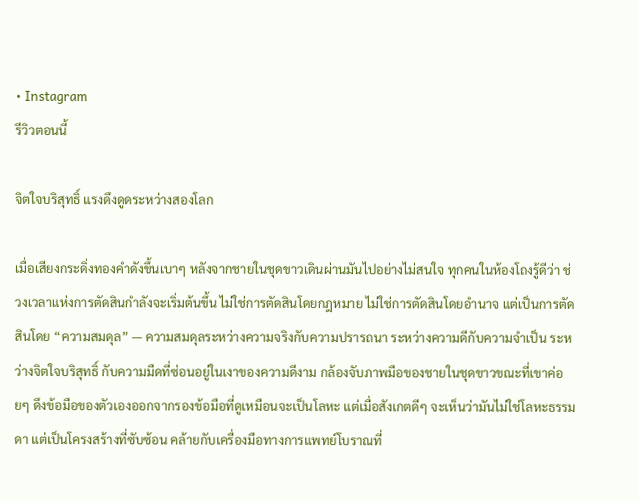• Instagram
รีวิวตอนนี้

จิตใจบริสุทธิ์ แรงดึงดูดระหว่างสองโลก

เมื่อเสียงกระดิ่งทองคำดังขึ้นเบาๆ หลังจากชายในชุดขาวเดินผ่านมันไปอย่างไม่สนใจ ทุกคนในห้องโถงรู้ดีว่า ช่วงเวลาแห่งการตัดสินกำลังจะเริ่มต้นขึ้น ไม่ใช่การตัดสินโดยกฎหมาย ไม่ใช่การตัดสินโดยอำนาจ แต่เป็นการตัดสินโดย “ความสมดุล” — ความสมดุลระหว่างความจริงกับความปรารถนา ระหว่างความดีกับความจำเป็น ระหว่างจิตใจบริสุทธิ์ กับความมืดที่ซ่อนอยู่ในเงาของความดีงาม กล้องจับภาพมือของชายในชุดขาวขณะที่เขาค่อยๆ ดึงข้อมือของตัวเองออกจากรองข้อมือที่ดูเหมือนจะเป็นโลหะ แต่เมื่อสังเกตดีๆ จะเห็นว่ามันไม่ใช่โลหะธรรมดา แต่เป็นโครงสร้างที่ซับซ้อน คล้ายกับเครื่องมือทางการแพทย์โบราณที่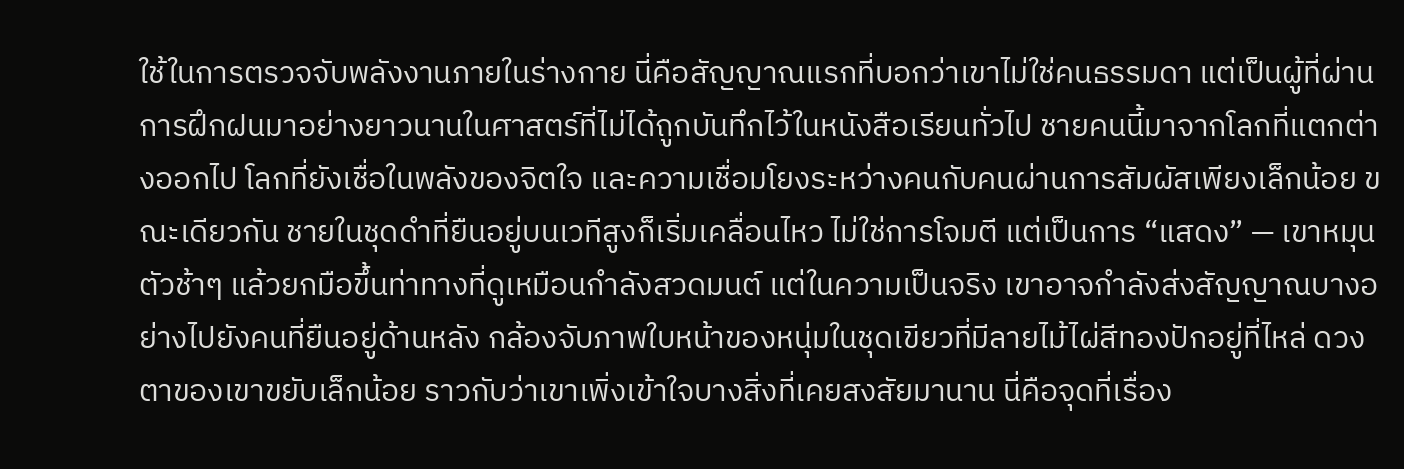ใช้ในการตรวจจับพลังงานภายในร่างกาย นี่คือสัญญาณแรกที่บอกว่าเขาไม่ใช่คนธรรมดา แต่เป็นผู้ที่ผ่านการฝึกฝนมาอย่างยาวนานในศาสตร์ที่ไม่ได้ถูกบันทึกไว้ในหนังสือเรียนทั่วไป ชายคนนี้มาจากโลกที่แตกต่างออกไป โลกที่ยังเชื่อในพลังของจิตใจ และความเชื่อมโยงระหว่างคนกับคนผ่านการสัมผัสเพียงเล็กน้อย ขณะเดียวกัน ชายในชุดดำที่ยืนอยู่บนเวทีสูงก็เริ่มเคลื่อนไหว ไม่ใช่การโจมตี แต่เป็นการ “แสดง” — เขาหมุนตัวช้าๆ แล้วยกมือขึ้นท่าทางที่ดูเหมือนกำลังสวดมนต์ แต่ในความเป็นจริง เขาอาจกำลังส่งสัญญาณบางอย่างไปยังคนที่ยืนอยู่ด้านหลัง กล้องจับภาพใบหน้าของหนุ่มในชุดเขียวที่มีลายไม้ไผ่สีทองปักอยู่ที่ไหล่ ดวงตาของเขาขยับเล็กน้อย ราวกับว่าเขาเพิ่งเข้าใจบางสิ่งที่เคยสงสัยมานาน นี่คือจุดที่เรื่อง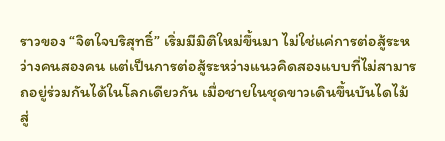ราวของ “จิตใจบริสุทธิ์” เริ่มมีมิติใหม่ขึ้นมา ไม่ใช่แค่การต่อสู้ระหว่างคนสองคน แต่เป็นการต่อสู้ระหว่างแนวคิดสองแบบที่ไม่สามารถอยู่ร่วมกันได้ในโลกเดียวกัน เมื่อชายในชุดขาวเดินขึ้นบันไดไม้สู่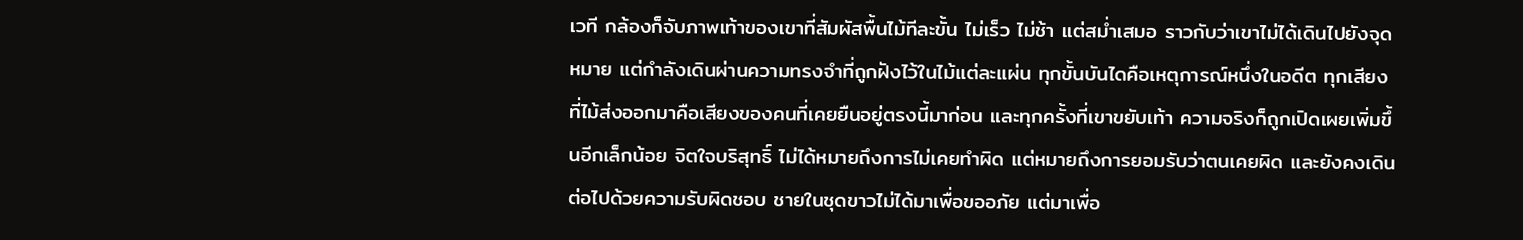เวที กล้องก็จับภาพเท้าของเขาที่สัมผัสพื้นไม้ทีละขั้น ไม่เร็ว ไม่ช้า แต่สม่ำเสมอ ราวกับว่าเขาไม่ได้เดินไปยังจุดหมาย แต่กำลังเดินผ่านความทรงจำที่ถูกฝังไว้ในไม้แต่ละแผ่น ทุกขั้นบันไดคือเหตุการณ์หนึ่งในอดีต ทุกเสียงที่ไม้ส่งออกมาคือเสียงของคนที่เคยยืนอยู่ตรงนี้มาก่อน และทุกครั้งที่เขาขยับเท้า ความจริงก็ถูกเปิดเผยเพิ่มขึ้นอีกเล็กน้อย จิตใจบริสุทธิ์ ไม่ได้หมายถึงการไม่เคยทำผิด แต่หมายถึงการยอมรับว่าตนเคยผิด และยังคงเดินต่อไปด้วยความรับผิดชอบ ชายในชุดขาวไม่ได้มาเพื่อขออภัย แต่มาเพื่อ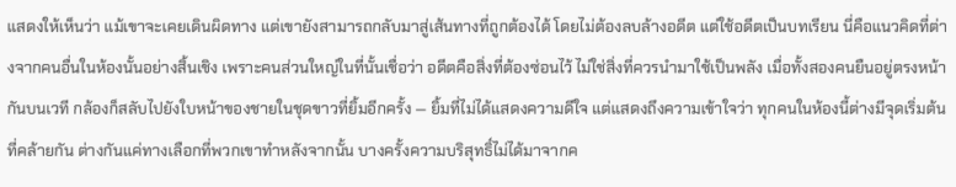แสดงให้เห็นว่า แม้เขาจะเคยเดินผิดทาง แต่เขายังสามารถกลับมาสู่เส้นทางที่ถูกต้องได้ โดยไม่ต้องลบล้างอดีต แต่ใช้อดีตเป็นบทเรียน นี่คือแนวคิดที่ต่างจากคนอื่นในห้องนั้นอย่างสิ้นเชิง เพราะคนส่วนใหญ่ในที่นั้นเชื่อว่า อดีตคือสิ่งที่ต้องซ่อนไว้ ไม่ใช่สิ่งที่ควรนำมาใช้เป็นพลัง เมื่อทั้งสองคนยืนอยู่ตรงหน้ากันบนเวที กล้องก็สลับไปยังใบหน้าของชายในชุดขาวที่ยิ้มอีกครั้ง — ยิ้มที่ไม่ได้แสดงความดีใจ แต่แสดงถึงความเข้าใจว่า ทุกคนในห้องนี้ต่างมีจุดเริ่มต้นที่คล้ายกัน ต่างกันแค่ทางเลือกที่พวกเขาทำหลังจากนั้น บางครั้งความบริสุทธิ์ไม่ได้มาจากค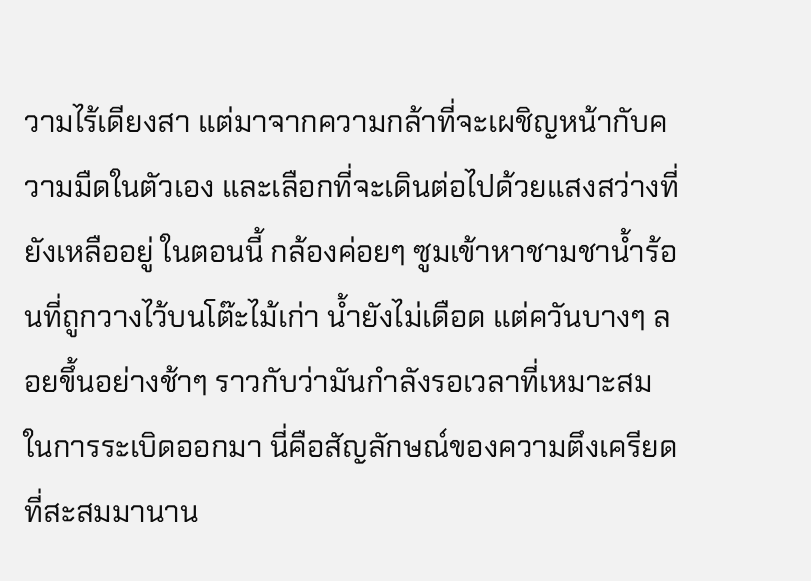วามไร้เดียงสา แต่มาจากความกล้าที่จะเผชิญหน้ากับความมืดในตัวเอง และเลือกที่จะเดินต่อไปด้วยแสงสว่างที่ยังเหลืออยู่ ในตอนนี้ กล้องค่อยๆ ซูมเข้าหาชามชาน้ำร้อนที่ถูกวางไว้บนโต๊ะไม้เก่า น้ำยังไม่เดือด แต่ควันบางๆ ลอยขึ้นอย่างช้าๆ ราวกับว่ามันกำลังรอเวลาที่เหมาะสมในการระเบิดออกมา นี่คือสัญลักษณ์ของความตึงเครียดที่สะสมมานาน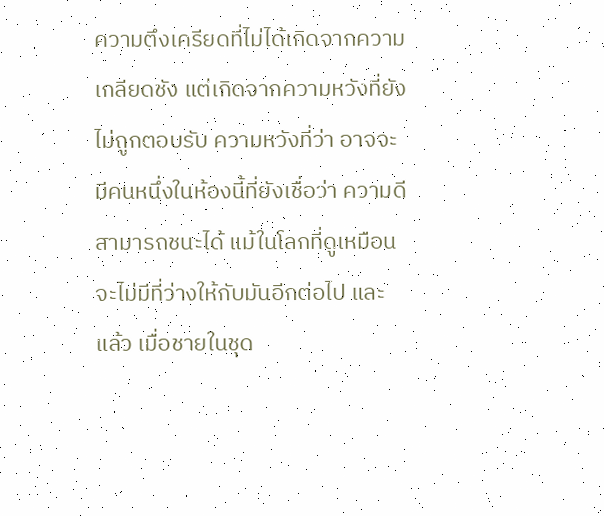ความตึงเครียดที่ไม่ได้เกิดจากความเกลียดชัง แต่เกิดจากความหวังที่ยังไม่ถูกตอบรับ ความหวังที่ว่า อาจจะมีคนหนึ่งในห้องนี้ที่ยังเชื่อว่า ความดีสามารถชนะได้ แม้ในโลกที่ดูเหมือนจะไม่มีที่ว่างให้กับมันอีกต่อไป และแล้ว เมื่อชายในชุด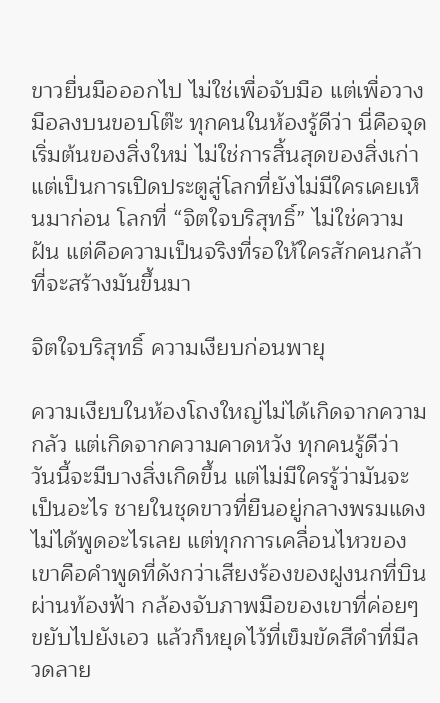ขาวยื่นมือออกไป ไม่ใช่เพื่อจับมือ แต่เพื่อวางมือลงบนขอบโต๊ะ ทุกคนในห้องรู้ดีว่า นี่คือจุดเริ่มต้นของสิ่งใหม่ ไม่ใช่การสิ้นสุดของสิ่งเก่า แต่เป็นการเปิดประตูสู่โลกที่ยังไม่มีใครเคยเห็นมาก่อน โลกที่ “จิตใจบริสุทธิ์” ไม่ใช่ความฝัน แต่คือความเป็นจริงที่รอให้ใครสักคนกล้าที่จะสร้างมันขึ้นมา

จิตใจบริสุทธิ์ ความเงียบก่อนพายุ

ความเงียบในห้องโถงใหญ่ไม่ได้เกิดจากความกลัว แต่เกิดจากความคาดหวัง ทุกคนรู้ดีว่า วันนี้จะมีบางสิ่งเกิดขึ้น แต่ไม่มีใครรู้ว่ามันจะเป็นอะไร ชายในชุดขาวที่ยืนอยู่กลางพรมแดงไม่ได้พูดอะไรเลย แต่ทุกการเคลื่อนไหวของเขาคือคำพูดที่ดังกว่าเสียงร้องของฝูงนกที่บินผ่านท้องฟ้า กล้องจับภาพมือของเขาที่ค่อยๆ ขยับไปยังเอว แล้วก็หยุดไว้ที่เข็มขัดสีดำที่มีลวดลาย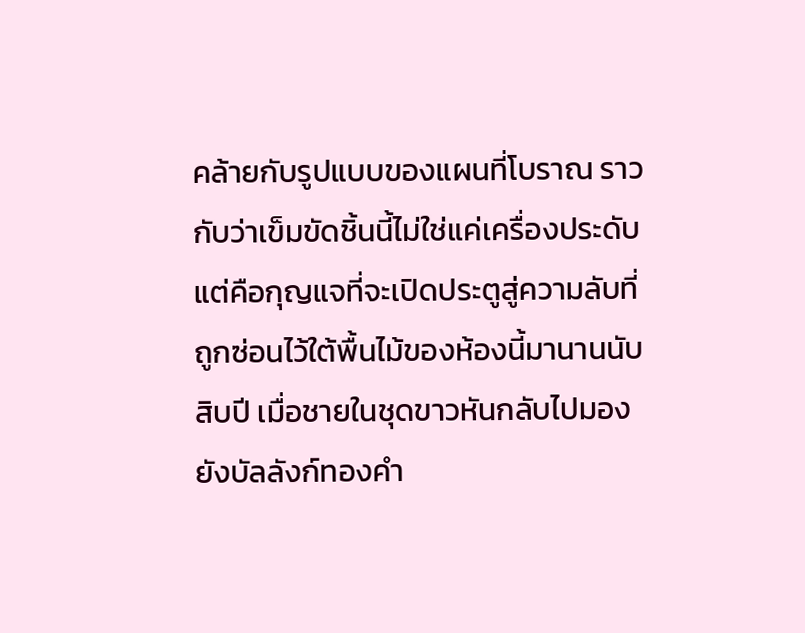คล้ายกับรูปแบบของแผนที่โบราณ ราวกับว่าเข็มขัดชิ้นนี้ไม่ใช่แค่เครื่องประดับ แต่คือกุญแจที่จะเปิดประตูสู่ความลับที่ถูกซ่อนไว้ใต้พื้นไม้ของห้องนี้มานานนับสิบปี เมื่อชายในชุดขาวหันกลับไปมองยังบัลลังก์ทองคำ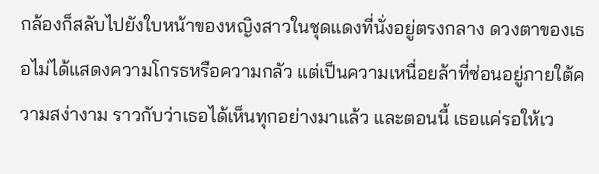กล้องก็สลับไปยังใบหน้าของหญิงสาวในชุดแดงที่นั่งอยู่ตรงกลาง ดวงตาของเธอไม่ได้แสดงความโกรธหรือความกลัว แต่เป็นความเหนื่อยล้าที่ซ่อนอยู่ภายใต้ความสง่างาม ราวกับว่าเธอได้เห็นทุกอย่างมาแล้ว และตอนนี้ เธอแค่รอให้เว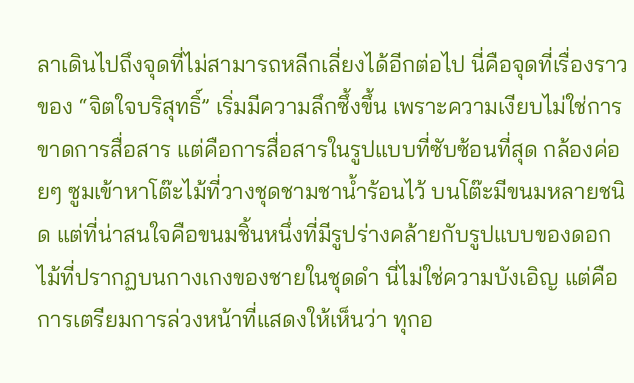ลาเดินไปถึงจุดที่ไม่สามารถหลีกเลี่ยงได้อีกต่อไป นี่คือจุดที่เรื่องราวของ “จิตใจบริสุทธิ์” เริ่มมีความลึกซึ้งขึ้น เพราะความเงียบไม่ใช่การขาดการสื่อสาร แต่คือการสื่อสารในรูปแบบที่ซับซ้อนที่สุด กล้องค่อยๆ ซูมเข้าหาโต๊ะไม้ที่วางชุดชามชาน้ำร้อนไว้ บนโต๊ะมีขนมหลายชนิด แต่ที่น่าสนใจคือขนมชิ้นหนึ่งที่มีรูปร่างคล้ายกับรูปแบบของดอกไม้ที่ปรากฏบนกางเกงของชายในชุดดำ นี่ไม่ใช่ความบังเอิญ แต่คือการเตรียมการล่วงหน้าที่แสดงให้เห็นว่า ทุกอ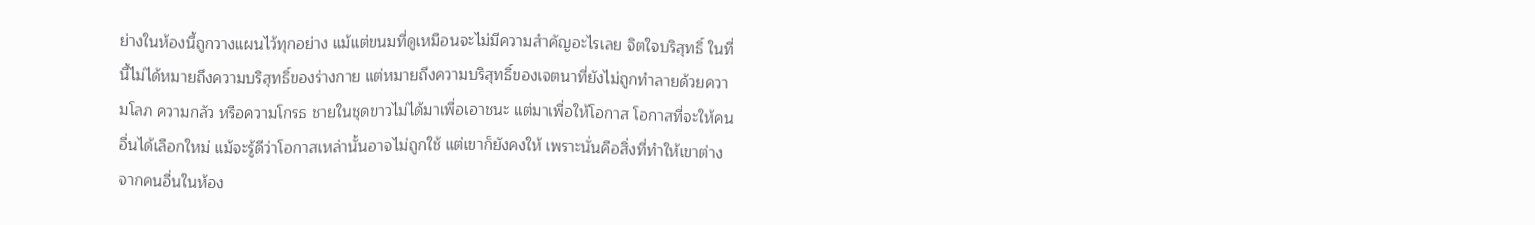ย่างในห้องนี้ถูกวางแผนไว้ทุกอย่าง แม้แต่ขนมที่ดูเหมือนจะไม่มีความสำคัญอะไรเลย จิตใจบริสุทธิ์ ในที่นี้ไม่ได้หมายถึงความบริสุทธิ์ของร่างกาย แต่หมายถึงความบริสุทธิ์ของเจตนาที่ยังไม่ถูกทำลายด้วยความโลภ ความกลัว หรือความโกรธ ชายในชุดขาวไม่ได้มาเพื่อเอาชนะ แต่มาเพื่อให้โอกาส โอกาสที่จะให้คนอื่นได้เลือกใหม่ แม้จะรู้ดีว่าโอกาสเหล่านั้นอาจไม่ถูกใช้ แต่เขาก็ยังคงให้ เพราะนั่นคือสิ่งที่ทำให้เขาต่างจากคนอื่นในห้อง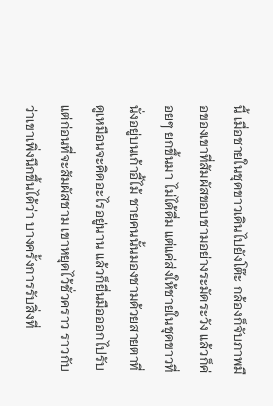นี้ เมื่อชายในชุดขาวเดินไปยังโต๊ะ กล้องก็จับภาพมือของเขาที่สัมผัสขอบชามอย่างระมัดระวัง แล้วก็ค่อยๆ ยกขึ้นมา ไม่ได้ดื่ม แต่แค่ส่งให้ชายในชุดขาวที่นั่งอยู่บนเก้าอี้ไม้ ชายคนนั้นมองชามด้วยสายตาที่ดูเหมือนจะคิดอะไรอยู่นาน แล้วก็ยื่นมือออกไปรับ แต่ก่อนที่จะสัมผัสชาม เขาหยุดไว้ชั่วคราว ราวกับว่าเขาเพิ่งนึกขึ้นได้ว่า บางครั้งการรับสิ่งที่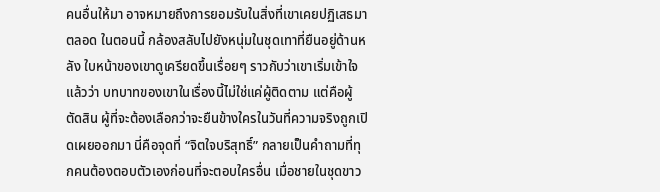คนอื่นให้มา อาจหมายถึงการยอมรับในสิ่งที่เขาเคยปฏิเสธมาตลอด ในตอนนี้ กล้องสลับไปยังหนุ่มในชุดเทาที่ยืนอยู่ด้านหลัง ใบหน้าของเขาดูเครียดขึ้นเรื่อยๆ ราวกับว่าเขาเริ่มเข้าใจแล้วว่า บทบาทของเขาในเรื่องนี้ไม่ใช่แค่ผู้ติดตาม แต่คือผู้ตัดสิน ผู้ที่จะต้องเลือกว่าจะยืนข้างใครในวันที่ความจริงถูกเปิดเผยออกมา นี่คือจุดที่ “จิตใจบริสุทธิ์” กลายเป็นคำถามที่ทุกคนต้องตอบตัวเองก่อนที่จะตอบใครอื่น เมื่อชายในชุดขาว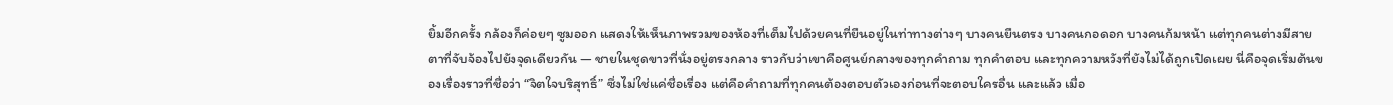ยิ้มอีกครั้ง กล้องก็ค่อยๆ ซูมออก แสดงให้เห็นภาพรวมของห้องที่เต็มไปด้วยคนที่ยืนอยู่ในท่าทางต่างๆ บางคนยืนตรง บางคนกอดอก บางคนก้มหน้า แต่ทุกคนต่างมีสายตาที่จับจ้องไปยังจุดเดียวกัน — ชายในชุดขาวที่นั่งอยู่ตรงกลาง ราวกับว่าเขาคือศูนย์กลางของทุกคำถาม ทุกคำตอบ และทุกความหวังที่ยังไม่ได้ถูกเปิดเผย นี่คือจุดเริ่มต้นของเรื่องราวที่ชื่อว่า “จิตใจบริสุทธิ์” ซึ่งไม่ใช่แค่ชื่อเรื่อง แต่คือคำถามที่ทุกคนต้องตอบตัวเองก่อนที่จะตอบใครอื่น และแล้ว เมื่อ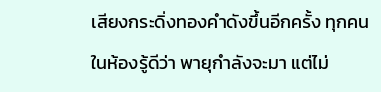เสียงกระดิ่งทองคำดังขึ้นอีกครั้ง ทุกคนในห้องรู้ดีว่า พายุกำลังจะมา แต่ไม่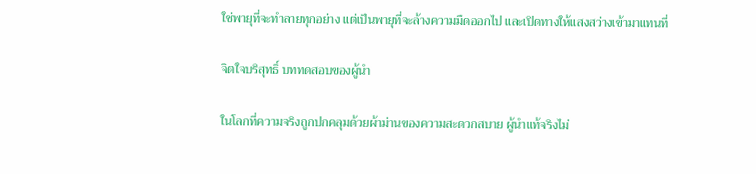ใช่พายุที่จะทำลายทุกอย่าง แต่เป็นพายุที่จะล้างความมืดออกไป และเปิดทางให้แสงสว่างเข้ามาแทนที่

จิตใจบริสุทธิ์ บททดสอบของผู้นำ

ในโลกที่ความจริงถูกปกคลุมด้วยผ้าม่านของความสะดวกสบาย ผู้นำแท้จริงไม่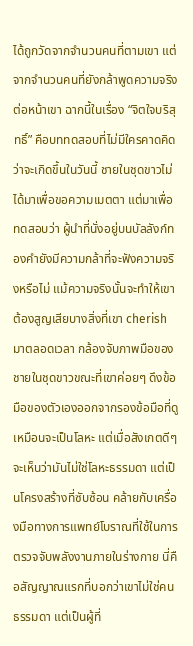ได้ถูกวัดจากจำนวนคนที่ตามเขา แต่จากจำนวนคนที่ยังกล้าพูดความจริงต่อหน้าเขา ฉากนี้ในเรื่อง “จิตใจบริสุทธิ์” คือบททดสอบที่ไม่มีใครคาดคิดว่าจะเกิดขึ้นในวันนี้ ชายในชุดขาวไม่ได้มาเพื่อขอความเมตตา แต่มาเพื่อทดสอบว่า ผู้นำที่นั่งอยู่บนบัลลังก์ทองคำยังมีความกล้าที่จะฟังความจริงหรือไม่ แม้ความจริงนั้นจะทำให้เขาต้องสูญเสียบางสิ่งที่เขา cherish มาตลอดเวลา กล้องจับภาพมือของชายในชุดขาวขณะที่เขาค่อยๆ ดึงข้อมือของตัวเองออกจากรองข้อมือที่ดูเหมือนจะเป็นโลหะ แต่เมื่อสังเกตดีๆ จะเห็นว่ามันไม่ใช่โลหะธรรมดา แต่เป็นโครงสร้างที่ซับซ้อน คล้ายกับเครื่องมือทางการแพทย์โบราณที่ใช้ในการตรวจจับพลังงานภายในร่างกาย นี่คือสัญญาณแรกที่บอกว่าเขาไม่ใช่คนธรรมดา แต่เป็นผู้ที่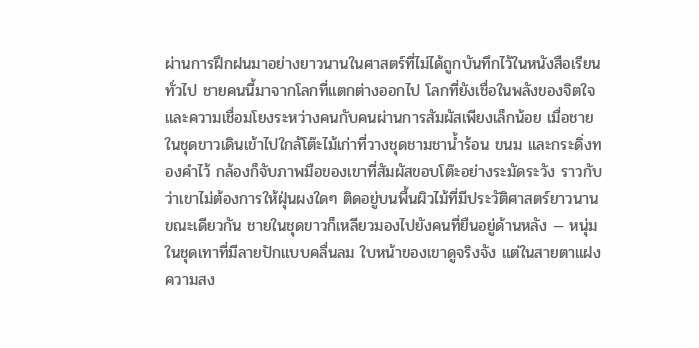ผ่านการฝึกฝนมาอย่างยาวนานในศาสตร์ที่ไม่ได้ถูกบันทึกไว้ในหนังสือเรียนทั่วไป ชายคนนี้มาจากโลกที่แตกต่างออกไป โลกที่ยังเชื่อในพลังของจิตใจ และความเชื่อมโยงระหว่างคนกับคนผ่านการสัมผัสเพียงเล็กน้อย เมื่อชายในชุดขาวเดินเข้าไปใกล้โต๊ะไม้เก่าที่วางชุดชามชาน้ำร้อน ขนม และกระดิ่งทองคำไว้ กล้องก็จับภาพมือของเขาที่สัมผัสขอบโต๊ะอย่างระมัดระวัง ราวกับว่าเขาไม่ต้องการให้ฝุ่นผงใดๆ ติดอยู่บนพื้นผิวไม้ที่มีประวัติศาสตร์ยาวนาน ขณะเดียวกัน ชายในชุดขาวก็เหลียวมองไปยังคนที่ยืนอยู่ด้านหลัง — หนุ่มในชุดเทาที่มีลายปักแบบคลื่นลม ใบหน้าของเขาดูจริงจัง แต่ในสายตาแฝงความสง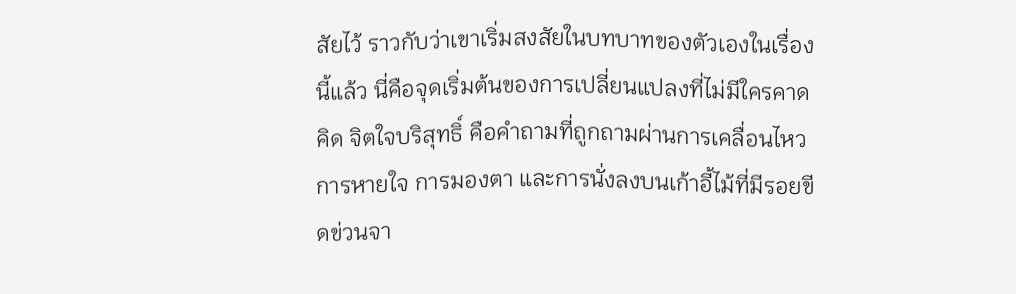สัยไว้ ราวกับว่าเขาเริ่มสงสัยในบทบาทของตัวเองในเรื่องนี้แล้ว นี่คือจุดเริ่มต้นของการเปลี่ยนแปลงที่ไม่มีใครคาดคิด จิตใจบริสุทธิ์ คือคำถามที่ถูกถามผ่านการเคลื่อนไหว การหายใจ การมองตา และการนั่งลงบนเก้าอี้ไม้ที่มีรอยขีดข่วนจา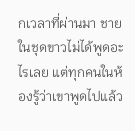กเวลาที่ผ่านมา ชายในชุดขาวไม่ได้พูดอะไรเลย แต่ทุกคนในห้องรู้ว่าเขาพูดไปแล้ว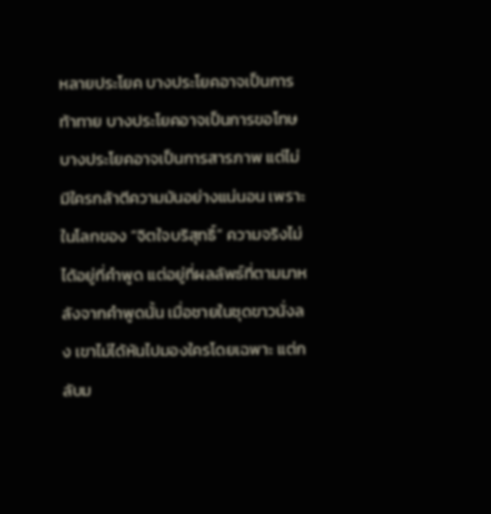หลายประโยค บางประโยคอาจเป็นการท้าทาย บางประโยคอาจเป็นการขอโทษ บางประโยคอาจเป็นการสารภาพ แต่ไม่มีใครกล้าตีความมันอย่างแน่นอน เพราะในโลกของ “จิตใจบริสุทธิ์” ความจริงไม่ได้อยู่ที่คำพูด แต่อยู่ที่ผลลัพธ์ที่ตามมาหลังจากคำพูดนั้น เมื่อชายในชุดขาวนั่งลง เขาไม่ได้หันไปมองใครโดยเฉพาะ แต่กลับม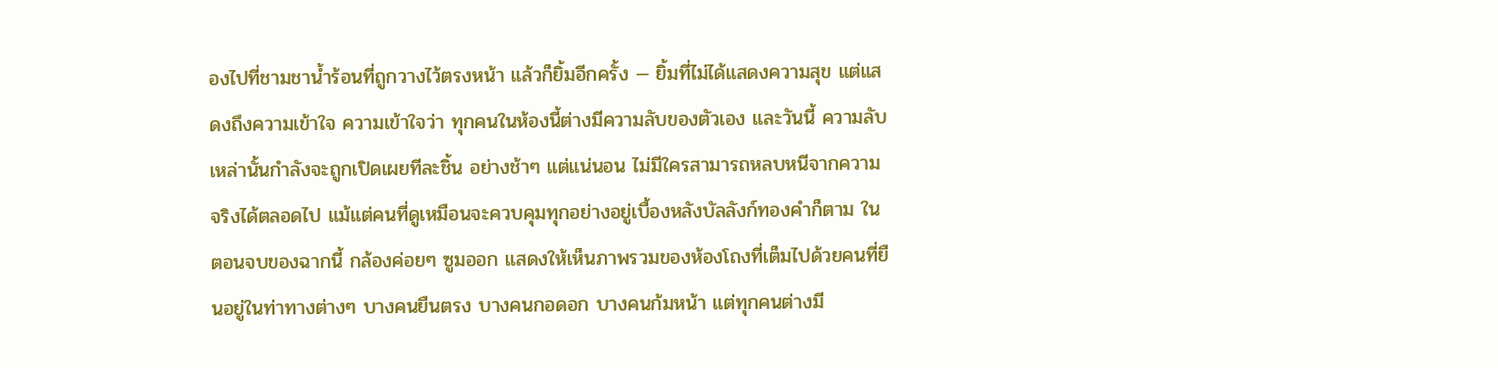องไปที่ชามชาน้ำร้อนที่ถูกวางไว้ตรงหน้า แล้วก็ยิ้มอีกครั้ง — ยิ้มที่ไม่ได้แสดงความสุข แต่แสดงถึงความเข้าใจ ความเข้าใจว่า ทุกคนในห้องนี้ต่างมีความลับของตัวเอง และวันนี้ ความลับเหล่านั้นกำลังจะถูกเปิดเผยทีละชิ้น อย่างช้าๆ แต่แน่นอน ไม่มีใครสามารถหลบหนีจากความจริงได้ตลอดไป แม้แต่คนที่ดูเหมือนจะควบคุมทุกอย่างอยู่เบื้องหลังบัลลังก์ทองคำก็ตาม ในตอนจบของฉากนี้ กล้องค่อยๆ ซูมออก แสดงให้เห็นภาพรวมของห้องโถงที่เต็มไปด้วยคนที่ยืนอยู่ในท่าทางต่างๆ บางคนยืนตรง บางคนกอดอก บางคนก้มหน้า แต่ทุกคนต่างมี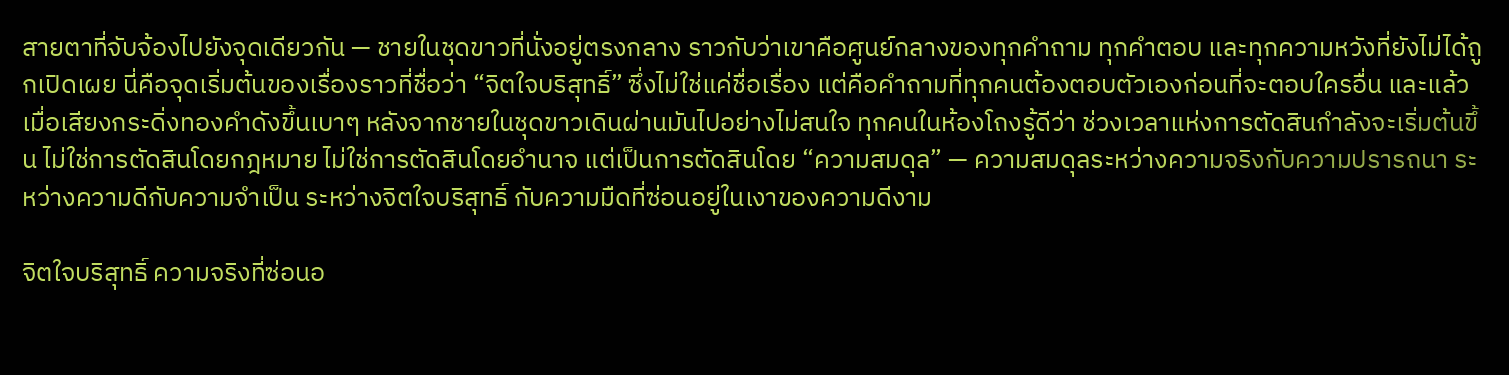สายตาที่จับจ้องไปยังจุดเดียวกัน — ชายในชุดขาวที่นั่งอยู่ตรงกลาง ราวกับว่าเขาคือศูนย์กลางของทุกคำถาม ทุกคำตอบ และทุกความหวังที่ยังไม่ได้ถูกเปิดเผย นี่คือจุดเริ่มต้นของเรื่องราวที่ชื่อว่า “จิตใจบริสุทธิ์” ซึ่งไม่ใช่แค่ชื่อเรื่อง แต่คือคำถามที่ทุกคนต้องตอบตัวเองก่อนที่จะตอบใครอื่น และแล้ว เมื่อเสียงกระดิ่งทองคำดังขึ้นเบาๆ หลังจากชายในชุดขาวเดินผ่านมันไปอย่างไม่สนใจ ทุกคนในห้องโถงรู้ดีว่า ช่วงเวลาแห่งการตัดสินกำลังจะเริ่มต้นขึ้น ไม่ใช่การตัดสินโดยกฎหมาย ไม่ใช่การตัดสินโดยอำนาจ แต่เป็นการตัดสินโดย “ความสมดุล” — ความสมดุลระหว่างความจริงกับความปรารถนา ระหว่างความดีกับความจำเป็น ระหว่างจิตใจบริสุทธิ์ กับความมืดที่ซ่อนอยู่ในเงาของความดีงาม

จิตใจบริสุทธิ์ ความจริงที่ซ่อนอ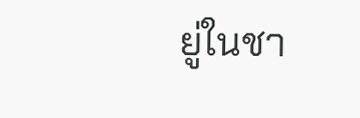ยู่ในชา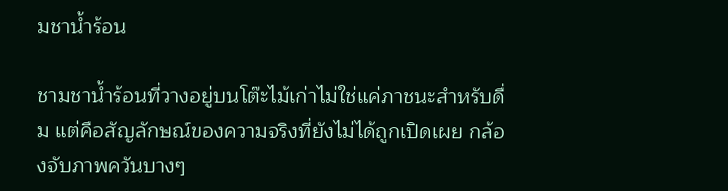มชาน้ำร้อน

ชามชาน้ำร้อนที่วางอยู่บนโต๊ะไม้เก่าไม่ใช่แค่ภาชนะสำหรับดื่ม แต่คือสัญลักษณ์ของความจริงที่ยังไม่ได้ถูกเปิดเผย กล้องจับภาพควันบางๆ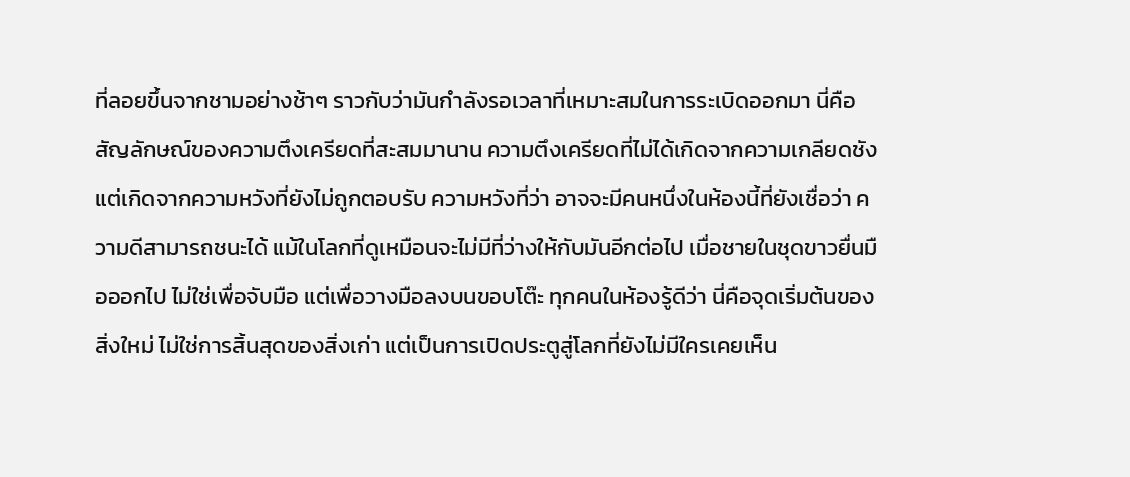ที่ลอยขึ้นจากชามอย่างช้าๆ ราวกับว่ามันกำลังรอเวลาที่เหมาะสมในการระเบิดออกมา นี่คือสัญลักษณ์ของความตึงเครียดที่สะสมมานาน ความตึงเครียดที่ไม่ได้เกิดจากความเกลียดชัง แต่เกิดจากความหวังที่ยังไม่ถูกตอบรับ ความหวังที่ว่า อาจจะมีคนหนึ่งในห้องนี้ที่ยังเชื่อว่า ความดีสามารถชนะได้ แม้ในโลกที่ดูเหมือนจะไม่มีที่ว่างให้กับมันอีกต่อไป เมื่อชายในชุดขาวยื่นมือออกไป ไม่ใช่เพื่อจับมือ แต่เพื่อวางมือลงบนขอบโต๊ะ ทุกคนในห้องรู้ดีว่า นี่คือจุดเริ่มต้นของสิ่งใหม่ ไม่ใช่การสิ้นสุดของสิ่งเก่า แต่เป็นการเปิดประตูสู่โลกที่ยังไม่มีใครเคยเห็น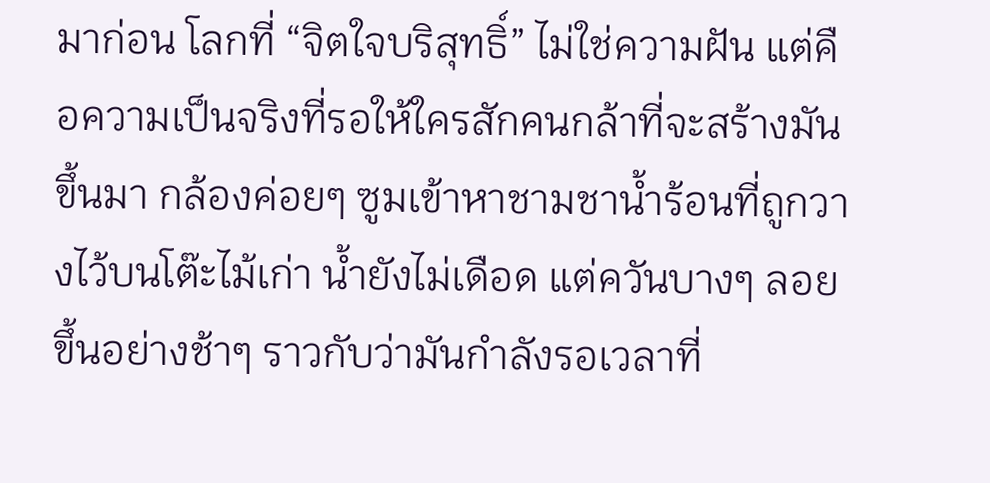มาก่อน โลกที่ “จิตใจบริสุทธิ์” ไม่ใช่ความฝัน แต่คือความเป็นจริงที่รอให้ใครสักคนกล้าที่จะสร้างมันขึ้นมา กล้องค่อยๆ ซูมเข้าหาชามชาน้ำร้อนที่ถูกวางไว้บนโต๊ะไม้เก่า น้ำยังไม่เดือด แต่ควันบางๆ ลอยขึ้นอย่างช้าๆ ราวกับว่ามันกำลังรอเวลาที่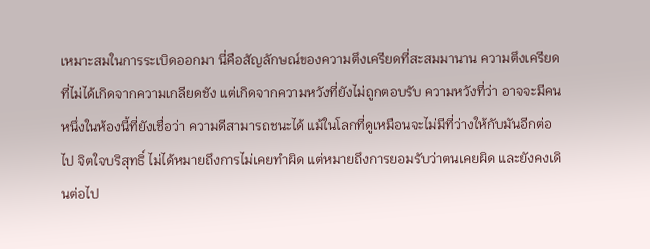เหมาะสมในการระเบิดออกมา นี่คือสัญลักษณ์ของความตึงเครียดที่สะสมมานาน ความตึงเครียดที่ไม่ได้เกิดจากความเกลียดชัง แต่เกิดจากความหวังที่ยังไม่ถูกตอบรับ ความหวังที่ว่า อาจจะมีคนหนึ่งในห้องนี้ที่ยังเชื่อว่า ความดีสามารถชนะได้ แม้ในโลกที่ดูเหมือนจะไม่มีที่ว่างให้กับมันอีกต่อไป จิตใจบริสุทธิ์ ไม่ได้หมายถึงการไม่เคยทำผิด แต่หมายถึงการยอมรับว่าตนเคยผิด และยังคงเดินต่อไป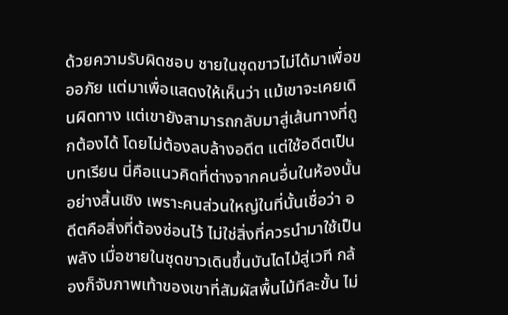ด้วยความรับผิดชอบ ชายในชุดขาวไม่ได้มาเพื่อขออภัย แต่มาเพื่อแสดงให้เห็นว่า แม้เขาจะเคยเดินผิดทาง แต่เขายังสามารถกลับมาสู่เส้นทางที่ถูกต้องได้ โดยไม่ต้องลบล้างอดีต แต่ใช้อดีตเป็นบทเรียน นี่คือแนวคิดที่ต่างจากคนอื่นในห้องนั้นอย่างสิ้นเชิง เพราะคนส่วนใหญ่ในที่นั้นเชื่อว่า อดีตคือสิ่งที่ต้องซ่อนไว้ ไม่ใช่สิ่งที่ควรนำมาใช้เป็นพลัง เมื่อชายในชุดขาวเดินขึ้นบันไดไม้สู่เวที กล้องก็จับภาพเท้าของเขาที่สัมผัสพื้นไม้ทีละขั้น ไม่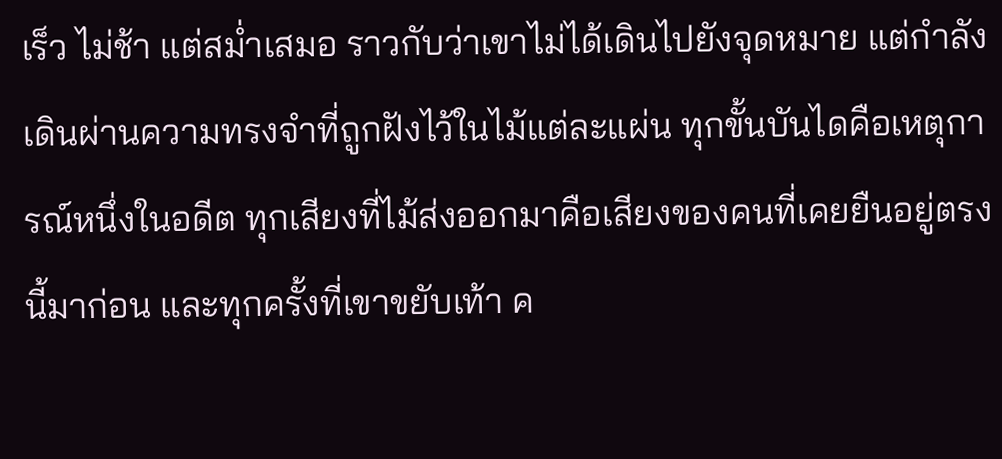เร็ว ไม่ช้า แต่สม่ำเสมอ ราวกับว่าเขาไม่ได้เดินไปยังจุดหมาย แต่กำลังเดินผ่านความทรงจำที่ถูกฝังไว้ในไม้แต่ละแผ่น ทุกขั้นบันไดคือเหตุการณ์หนึ่งในอดีต ทุกเสียงที่ไม้ส่งออกมาคือเสียงของคนที่เคยยืนอยู่ตรงนี้มาก่อน และทุกครั้งที่เขาขยับเท้า ค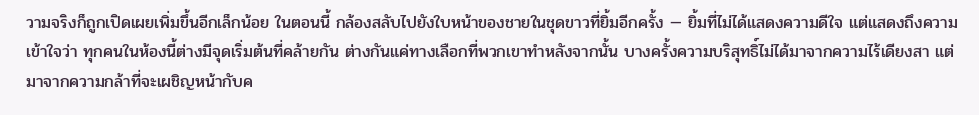วามจริงก็ถูกเปิดเผยเพิ่มขึ้นอีกเล็กน้อย ในตอนนี้ กล้องสลับไปยังใบหน้าของชายในชุดขาวที่ยิ้มอีกครั้ง — ยิ้มที่ไม่ได้แสดงความดีใจ แต่แสดงถึงความเข้าใจว่า ทุกคนในห้องนี้ต่างมีจุดเริ่มต้นที่คล้ายกัน ต่างกันแค่ทางเลือกที่พวกเขาทำหลังจากนั้น บางครั้งความบริสุทธิ์ไม่ได้มาจากความไร้เดียงสา แต่มาจากความกล้าที่จะเผชิญหน้ากับค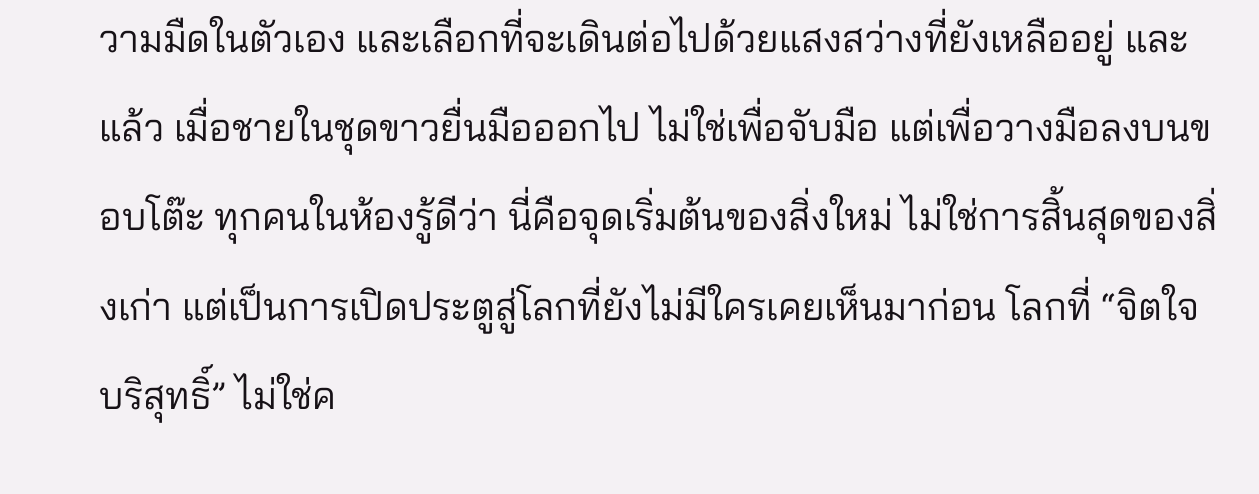วามมืดในตัวเอง และเลือกที่จะเดินต่อไปด้วยแสงสว่างที่ยังเหลืออยู่ และแล้ว เมื่อชายในชุดขาวยื่นมือออกไป ไม่ใช่เพื่อจับมือ แต่เพื่อวางมือลงบนขอบโต๊ะ ทุกคนในห้องรู้ดีว่า นี่คือจุดเริ่มต้นของสิ่งใหม่ ไม่ใช่การสิ้นสุดของสิ่งเก่า แต่เป็นการเปิดประตูสู่โลกที่ยังไม่มีใครเคยเห็นมาก่อน โลกที่ “จิตใจบริสุทธิ์” ไม่ใช่ค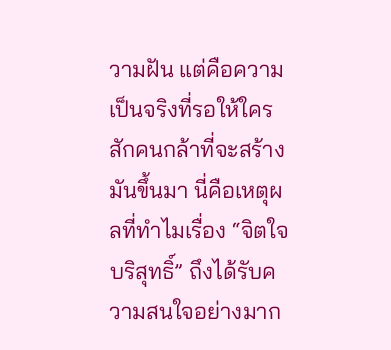วามฝัน แต่คือความเป็นจริงที่รอให้ใครสักคนกล้าที่จะสร้างมันขึ้นมา นี่คือเหตุผลที่ทำไมเรื่อง “จิตใจบริสุทธิ์” ถึงได้รับความสนใจอย่างมาก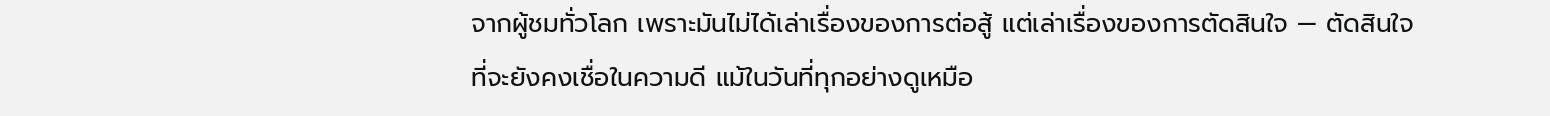จากผู้ชมทั่วโลก เพราะมันไม่ได้เล่าเรื่องของการต่อสู้ แต่เล่าเรื่องของการตัดสินใจ — ตัดสินใจที่จะยังคงเชื่อในความดี แม้ในวันที่ทุกอย่างดูเหมือ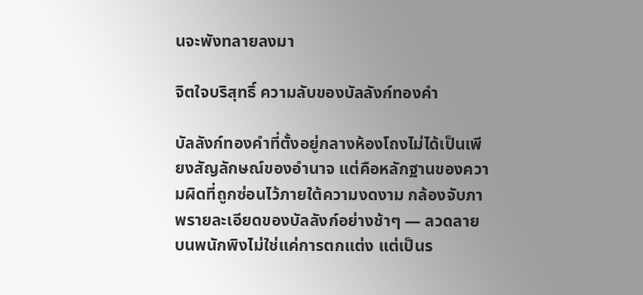นจะพังทลายลงมา

จิตใจบริสุทธิ์ ความลับของบัลลังก์ทองคำ

บัลลังก์ทองคำที่ตั้งอยู่กลางห้องโถงไม่ได้เป็นเพียงสัญลักษณ์ของอำนาจ แต่คือหลักฐานของความผิดที่ถูกซ่อนไว้ภายใต้ความงดงาม กล้องจับภาพรายละเอียดของบัลลังก์อย่างช้าๆ — ลวดลายบนพนักพิงไม่ใช่แค่การตกแต่ง แต่เป็นร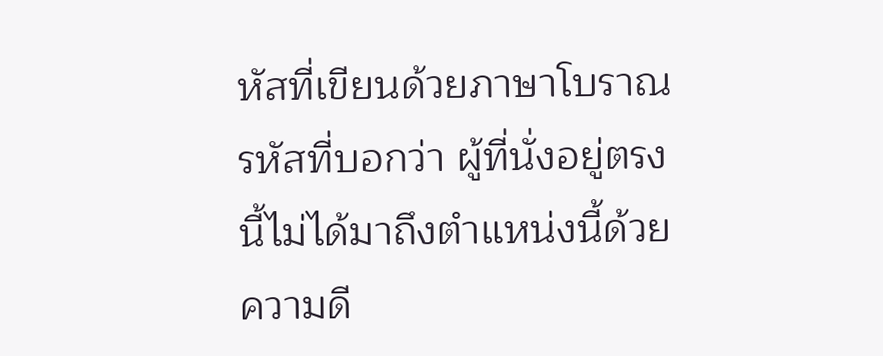หัสที่เขียนด้วยภาษาโบราณ รหัสที่บอกว่า ผู้ที่นั่งอยู่ตรงนี้ไม่ได้มาถึงตำแหน่งนี้ด้วยความดี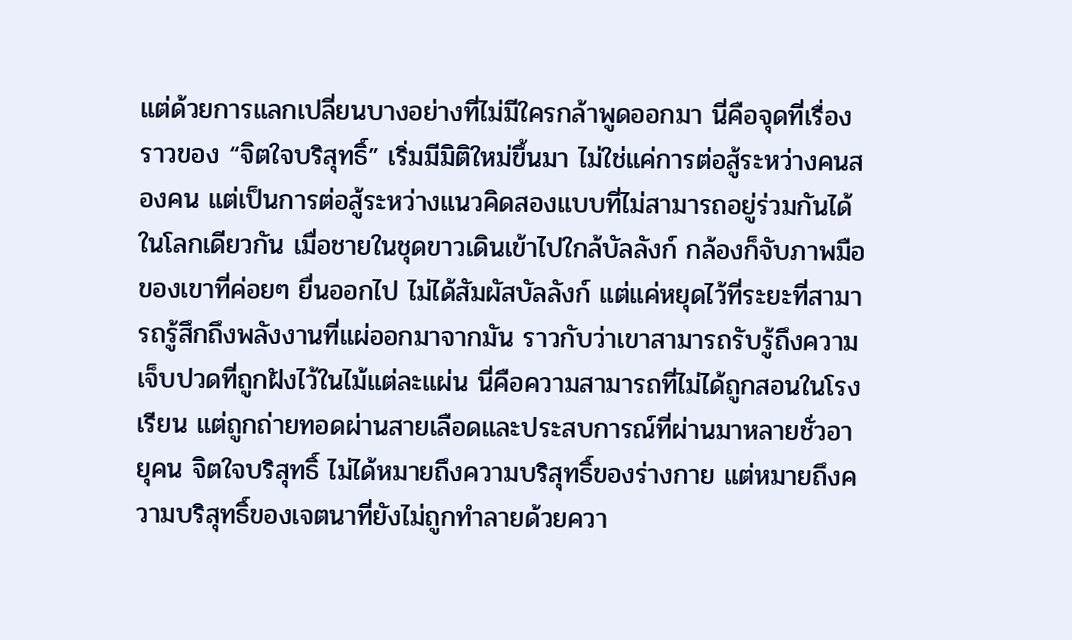แต่ด้วยการแลกเปลี่ยนบางอย่างที่ไม่มีใครกล้าพูดออกมา นี่คือจุดที่เรื่องราวของ “จิตใจบริสุทธิ์” เริ่มมีมิติใหม่ขึ้นมา ไม่ใช่แค่การต่อสู้ระหว่างคนสองคน แต่เป็นการต่อสู้ระหว่างแนวคิดสองแบบที่ไม่สามารถอยู่ร่วมกันได้ในโลกเดียวกัน เมื่อชายในชุดขาวเดินเข้าไปใกล้บัลลังก์ กล้องก็จับภาพมือของเขาที่ค่อยๆ ยื่นออกไป ไม่ได้สัมผัสบัลลังก์ แต่แค่หยุดไว้ที่ระยะที่สามารถรู้สึกถึงพลังงานที่แผ่ออกมาจากมัน ราวกับว่าเขาสามารถรับรู้ถึงความเจ็บปวดที่ถูกฝังไว้ในไม้แต่ละแผ่น นี่คือความสามารถที่ไม่ได้ถูกสอนในโรงเรียน แต่ถูกถ่ายทอดผ่านสายเลือดและประสบการณ์ที่ผ่านมาหลายชั่วอายุคน จิตใจบริสุทธิ์ ไม่ได้หมายถึงความบริสุทธิ์ของร่างกาย แต่หมายถึงความบริสุทธิ์ของเจตนาที่ยังไม่ถูกทำลายด้วยควา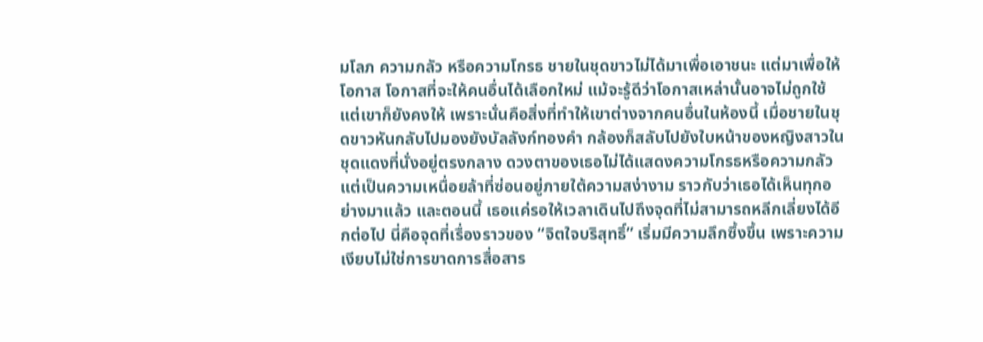มโลภ ความกลัว หรือความโกรธ ชายในชุดขาวไม่ได้มาเพื่อเอาชนะ แต่มาเพื่อให้โอกาส โอกาสที่จะให้คนอื่นได้เลือกใหม่ แม้จะรู้ดีว่าโอกาสเหล่านั้นอาจไม่ถูกใช้ แต่เขาก็ยังคงให้ เพราะนั่นคือสิ่งที่ทำให้เขาต่างจากคนอื่นในห้องนี้ เมื่อชายในชุดขาวหันกลับไปมองยังบัลลังก์ทองคำ กล้องก็สลับไปยังใบหน้าของหญิงสาวในชุดแดงที่นั่งอยู่ตรงกลาง ดวงตาของเธอไม่ได้แสดงความโกรธหรือความกลัว แต่เป็นความเหนื่อยล้าที่ซ่อนอยู่ภายใต้ความสง่างาม ราวกับว่าเธอได้เห็นทุกอย่างมาแล้ว และตอนนี้ เธอแค่รอให้เวลาเดินไปถึงจุดที่ไม่สามารถหลีกเลี่ยงได้อีกต่อไป นี่คือจุดที่เรื่องราวของ “จิตใจบริสุทธิ์” เริ่มมีความลึกซึ้งขึ้น เพราะความเงียบไม่ใช่การขาดการสื่อสาร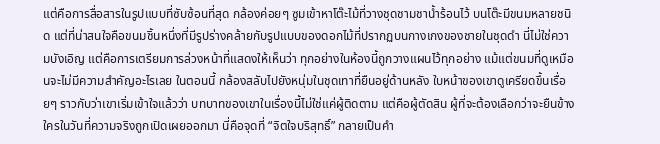แต่คือการสื่อสารในรูปแบบที่ซับซ้อนที่สุด กล้องค่อยๆ ซูมเข้าหาโต๊ะไม้ที่วางชุดชามชาน้ำร้อนไว้ บนโต๊ะมีขนมหลายชนิด แต่ที่น่าสนใจคือขนมชิ้นหนึ่งที่มีรูปร่างคล้ายกับรูปแบบของดอกไม้ที่ปรากฏบนกางเกงของชายในชุดดำ นี่ไม่ใช่ความบังเอิญ แต่คือการเตรียมการล่วงหน้าที่แสดงให้เห็นว่า ทุกอย่างในห้องนี้ถูกวางแผนไว้ทุกอย่าง แม้แต่ขนมที่ดูเหมือนจะไม่มีความสำคัญอะไรเลย ในตอนนี้ กล้องสลับไปยังหนุ่มในชุดเทาที่ยืนอยู่ด้านหลัง ใบหน้าของเขาดูเครียดขึ้นเรื่อยๆ ราวกับว่าเขาเริ่มเข้าใจแล้วว่า บทบาทของเขาในเรื่องนี้ไม่ใช่แค่ผู้ติดตาม แต่คือผู้ตัดสิน ผู้ที่จะต้องเลือกว่าจะยืนข้างใครในวันที่ความจริงถูกเปิดเผยออกมา นี่คือจุดที่ “จิตใจบริสุทธิ์” กลายเป็นคำ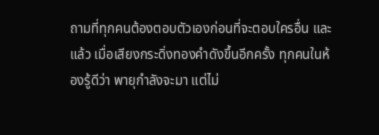ถามที่ทุกคนต้องตอบตัวเองก่อนที่จะตอบใครอื่น และแล้ว เมื่อเสียงกระดิ่งทองคำดังขึ้นอีกครั้ง ทุกคนในห้องรู้ดีว่า พายุกำลังจะมา แต่ไม่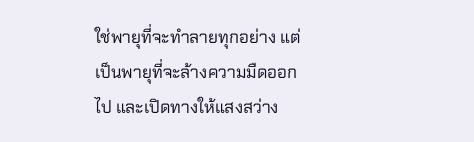ใช่พายุที่จะทำลายทุกอย่าง แต่เป็นพายุที่จะล้างความมืดออกไป และเปิดทางให้แสงสว่าง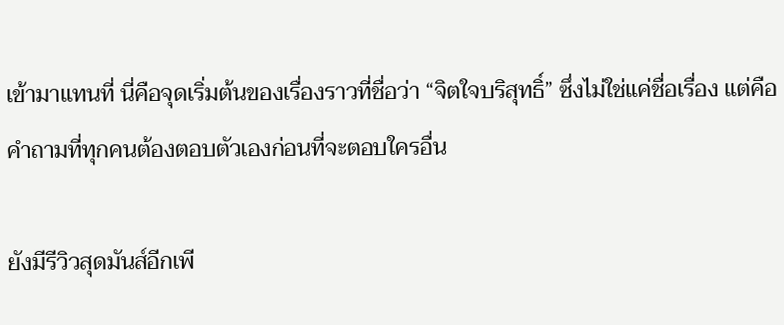เข้ามาแทนที่ นี่คือจุดเริ่มต้นของเรื่องราวที่ชื่อว่า “จิตใจบริสุทธิ์” ซึ่งไม่ใช่แค่ชื่อเรื่อง แต่คือคำถามที่ทุกคนต้องตอบตัวเองก่อนที่จะตอบใครอื่น

ยังมีรีวิวสุดมันส์อีกเพี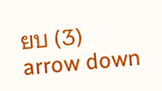ยบ (3)
arrow down